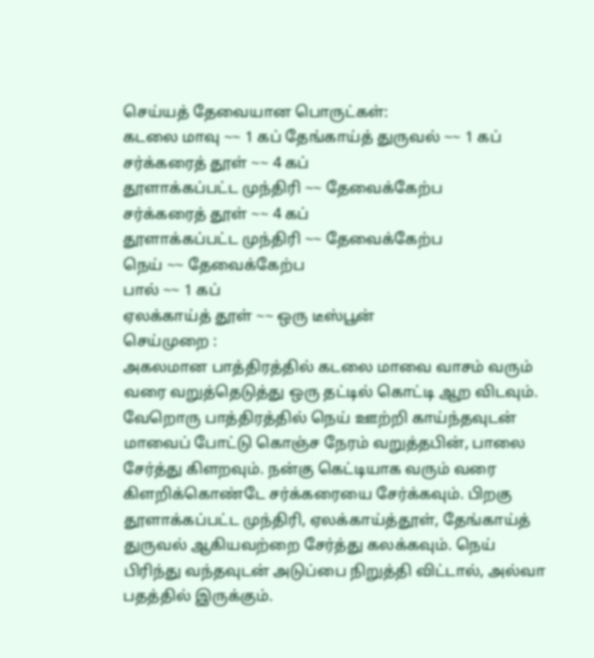செய்யத் தேவையான பொருட்கள்:
கடலை மாவு ~~ 1 கப் தேங்காய்த் துருவல் ~~ 1 கப்
சர்க்கரைத் தூள் ~~ 4 கப்
தூளாக்கப்பட்ட முந்திரி ~~ தேவைக்கேற்ப
சர்க்கரைத் தூள் ~~ 4 கப்
தூளாக்கப்பட்ட முந்திரி ~~ தேவைக்கேற்ப
நெய் ~~ தேவைக்கேற்ப
பால் ~~ 1 கப்
ஏலக்காய்த் தூள் ~~ ஒரு டீஸ்பூன்
செய்முறை :
அகலமான பாத்திரத்தில் கடலை மாவை வாசம் வரும் வரை வறுத்தெடுத்து ஒரு தட்டில் கொட்டி ஆற விடவும். வேறொரு பாத்திரத்தில் நெய் ஊற்றி காய்ந்தவுடன் மாவைப் போட்டு கொஞ்ச நேரம் வறுத்தபின், பாலை சேர்த்து கிளறவும். நன்கு கெட்டியாக வரும் வரை கிளறிக்கொண்டே சர்க்கரையை சேர்க்கவும். பிறகு தூளாக்கப்பட்ட முந்திரி, ஏலக்காய்த்தூள், தேங்காய்த் துருவல் ஆகியவற்றை சேர்த்து கலக்கவும். நெய் பிரிந்து வந்தவுடன் அடுப்பை நிறுத்தி விட்டால், அல்வா பதத்தில் இருக்கும்.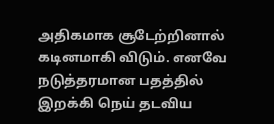அதிகமாக சூடேற்றினால் கடினமாகி விடும். எனவே நடுத்தரமான பதத்தில் இறக்கி நெய் தடவிய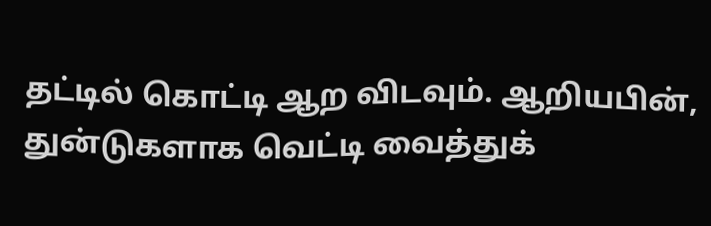தட்டில் கொட்டி ஆற விடவும். ஆறியபின், துன்டுகளாக வெட்டி வைத்துக்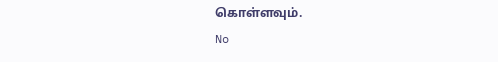கொள்ளவும்.
No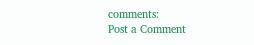comments:
Post a Comment